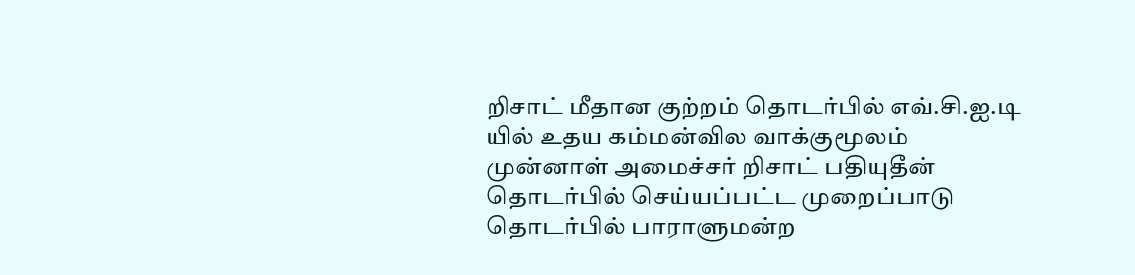றிசாட் மீதான குற்றம் தொடர்பில் எவ்.சி.ஐ.டி யில் உதய கம்மன்வில வாக்குமூலம்
முன்னாள் அமைச்சர் றிசாட் பதியுதீன் தொடர்பில் செய்யப்பட்ட முறைப்பாடு தொடர்பில் பாராளுமன்ற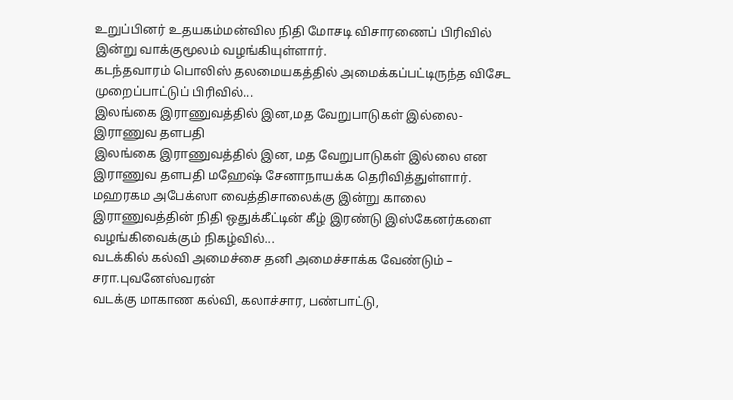உறுப்பினர் உதயகம்மன்வில நிதி மோசடி விசாரணைப் பிரிவில் இன்று வாக்குமூலம் வழங்கியுள்ளார்.
கடந்தவாரம் பொலிஸ் தலமையகத்தில் அமைக்கப்பட்டிருந்த விசேட முறைப்பாட்டுப் பிரிவில்...
இலங்கை இராணுவத்தில் இன,மத வேறுபாடுகள் இல்லை-இராணுவ தளபதி
இலங்கை இராணுவத்தில் இன, மத வேறுபாடுகள் இல்லை என இராணுவ தளபதி மஹேஷ் சேனாநாயக்க தெரிவித்துள்ளார்.
மஹரகம அபேக்ஸா வைத்திசாலைக்கு இன்று காலை இராணுவத்தின் நிதி ஒதுக்கீட்டின் கீழ் இரண்டு இஸ்கேனர்களை வழங்கிவைக்கும் நிகழ்வில்...
வடக்கில் கல்வி அமைச்சை தனி அமைச்சாக்க வேண்டும் – சரா.புவனேஸ்வரன்
வடக்கு மாகாண கல்வி, கலாச்சார, பண்பாட்டு,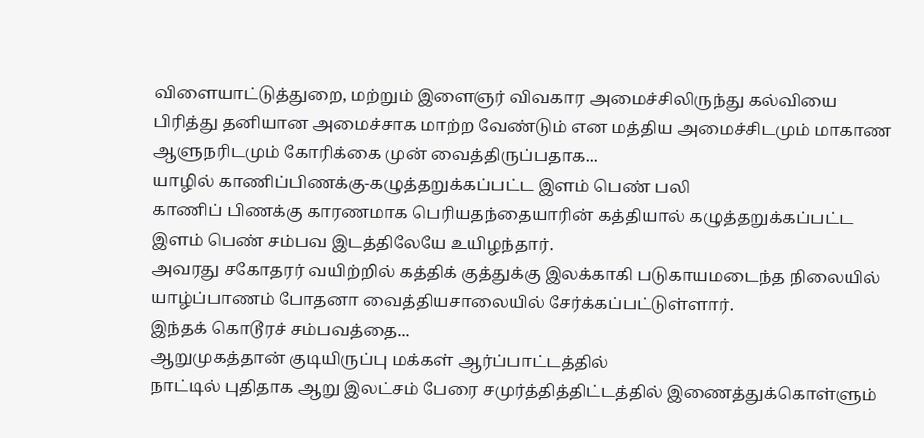விளையாட்டுத்துறை, மற்றும் இளைஞர் விவகார அமைச்சிலிருந்து கல்வியை பிரித்து தனியான அமைச்சாக மாற்ற வேண்டும் என மத்திய அமைச்சிடமும் மாகாண ஆளுநரிடமும் கோரிக்கை முன் வைத்திருப்பதாக...
யாழில் காணிப்பிணக்கு-கழுத்தறுக்கப்பட்ட இளம் பெண் பலி
காணிப் பிணக்கு காரணமாக பெரியதந்தையாரின் கத்தியால் கழுத்தறுக்கப்பட்ட இளம் பெண் சம்பவ இடத்திலேயே உயிழந்தார்.
அவரது சகோதரர் வயிற்றில் கத்திக் குத்துக்கு இலக்காகி படுகாயமடைந்த நிலையில் யாழ்ப்பாணம் போதனா வைத்தியசாலையில் சேர்க்கப்பட்டுள்ளார்.
இந்தக் கொடூரச் சம்பவத்தை...
ஆறுமுகத்தான் குடியிருப்பு மக்கள் ஆர்ப்பாட்டத்தில்
நாட்டில் புதிதாக ஆறு இலட்சம் பேரை சமுர்த்தித்திட்டத்தில் இணைத்துக்கொள்ளும்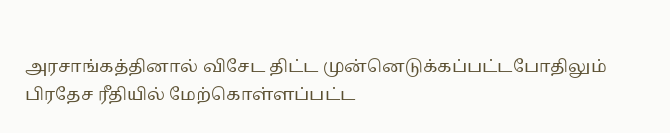அரசாங்கத்தினால் விசேட திட்ட முன்னெடுக்கப்பட்டபோதிலும் பிரதேச ரீதியில் மேற்கொள்ளப்பட்ட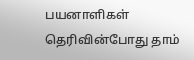பயனாளிகள் தெரிவின்போது தாம்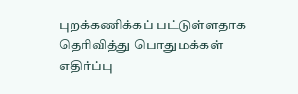புறக்கணிக்கப் பட்டுள்ளதாக தெரிவித்து பொதுமக்கள் எதிர்ப்பு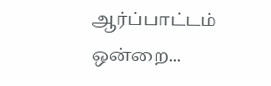ஆர்ப்பாட்டம் ஒன்றை...